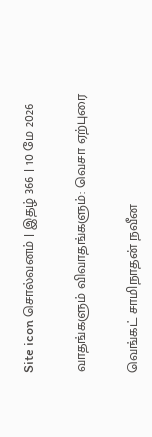Site icon சொல்வனம் | இதழ் 366 | 10 மே 2026

வாதங்களும் விவாதங்களும்: வெசா ஏற்புரை

வெங்கட் சாமிநாதன் நவீன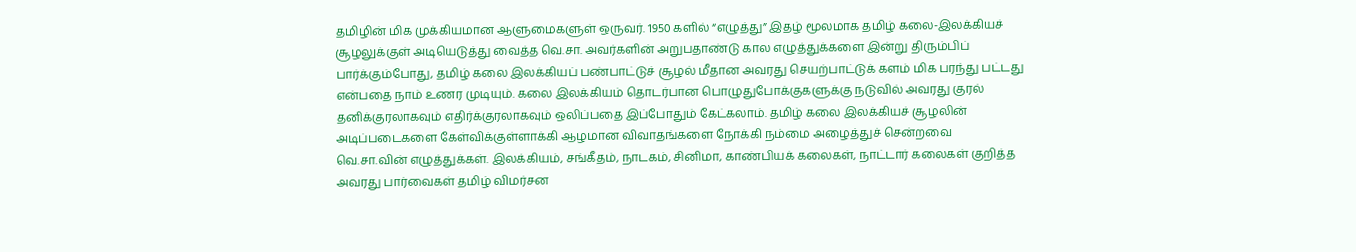தமிழின் மிக முக்கியமான ஆளுமைகளுள் ஒருவர். 1950 களில் “எழுத்து” இதழ் மூலமாக தமிழ் கலை-இலக்கியச் சூழலுக்குள் அடியெடுத்து வைத்த வெ.சா. அவர்களின் அறுபதாண்டு கால எழுத்துக்களை இன்று திரும்பிப் பார்க்கும்போது, தமிழ் கலை இலக்கியப் பண்பாட்டுச் சூழல் மீதான அவரது செயற்பாட்டுக் களம் மிக பரந்து பட்டது என்பதை நாம் உணர முடியும். கலை இலக்கியம் தொடர்பான பொழுதுபோக்குகளுக்கு நடுவில் அவரது குரல் தனிக்குரலாகவும் எதிர்க்குரலாகவும் ஒலிப்பதை இப்போதும் கேட்கலாம். தமிழ் கலை இலக்கியச் சூழலின் அடிப்படைகளை கேள்விக்குள்ளாக்கி ஆழமான விவாதங்களை நோக்கி நம்மை அழைத்துச் சென்றவை வெ.சா.வின் எழுத்துக்கள். இலக்கியம், சங்கீதம், நாடகம், சினிமா, காண்பியக் கலைகள், நாட்டார் கலைகள் குறித்த அவரது பார்வைகள் தமிழ் விமர்சன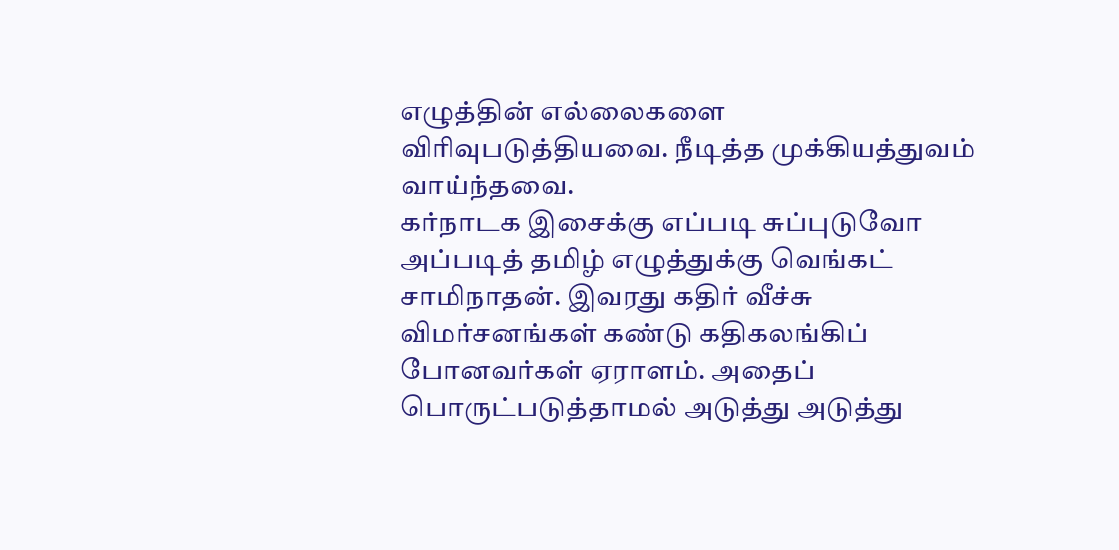எழுத்தின் எல்லைகளை விரிவுபடுத்தியவை. நீடித்த முக்கியத்துவம் வாய்ந்தவை.
கர்நாடக இசைக்கு எப்படி சுப்புடுவோ அப்படித் தமிழ் எழுத்துக்கு வெங்கட் சாமிநாதன். இவரது கதிர் வீச்சு விமர்சனங்கள் கண்டு கதிகலங்கிப் போனவர்கள் ஏராளம். அதைப் பொருட்படுத்தாமல் அடுத்து அடுத்து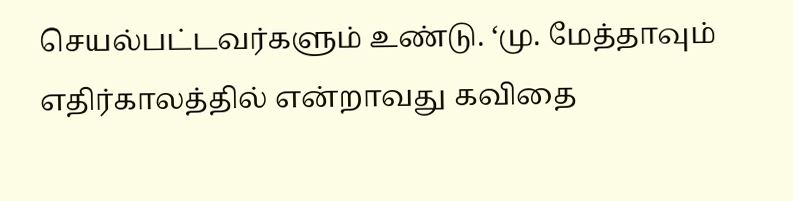செயல்பட்டவர்களும் உண்டு. ‘மு. மேத்தாவும் எதிர்காலத்தில் என்றாவது கவிதை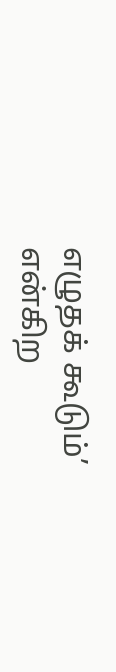எழுதக் கூடும்’ என்கிற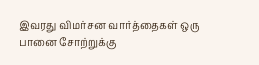இவரது விமர்சன வார்த்தைகள் ஒரு பானை சோற்றுக்கு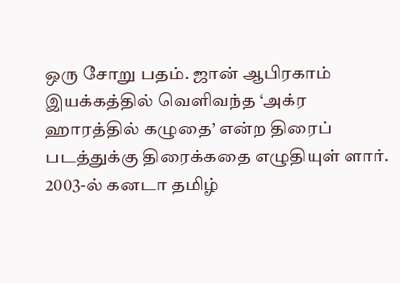ஒரு சோறு பதம். ஜான் ஆபிரகாம் இயக்கத்தில் வெளிவந்த ‘அக்ர ஹாரத்தில் கழுதை’ என்ற திரைப் படத்துக்கு திரைக்கதை எழுதியுள் ளார். 2003-ல் கனடா தமிழ்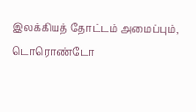இலக்கியத் தோட்டம் அமைப்பும், டொரொண்டோ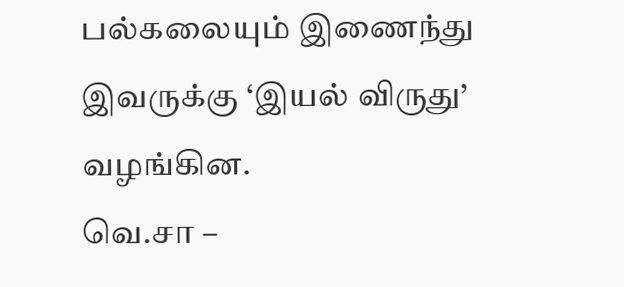பல்கலையும் இணைந்து இவருக்கு ‘இயல் விருது’ வழங்கின.
வெ.சா –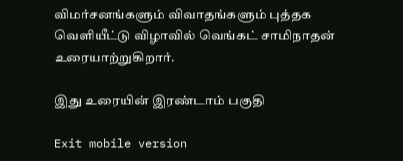விமர்சனங்களும் விவாதங்களும் புத்தக வெளியீட்டு விழாவில் வெங்கட் சாமிநாதன் உரையாற்றுகிறார்.

இது உரையின் இரண்டாம் பகுதி

Exit mobile version